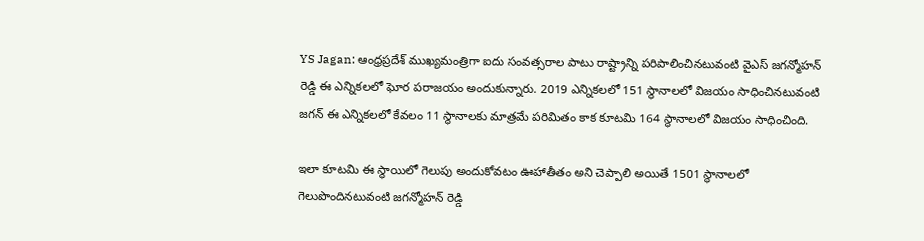YS Jagan: ఆంధ్రప్రదేశ్ ముఖ్యమంత్రిగా ఐదు సంవత్సరాల పాటు రాష్ట్రాన్ని పరిపాలించినటువంటి వైఎస్ జగన్మోహన్ రెడ్డి ఈ ఎన్నికలలో ఘోర పరాజయం అందుకున్నారు. 2019 ఎన్నికలలో 151 స్థానాలలో విజయం సాధించినటువంటి జగన్ ఈ ఎన్నికలలో కేవలం 11 స్థానాలకు మాత్రమే పరిమితం కాక కూటమి 164 స్థానాలలో విజయం సాధించింది.

ఇలా కూటమి ఈ స్థాయిలో గెలుపు అందుకోవటం ఊహాతీతం అని చెప్పాలి అయితే 1501 స్థానాలలో గెలుపొందినటువంటి జగన్మోహన్ రెడ్డి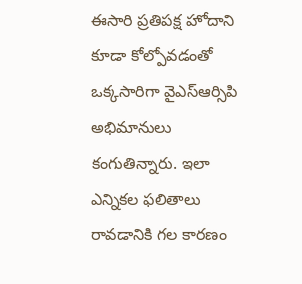ఈసారి ప్రతిపక్ష హోదాని కూడా కోల్పోవడంతో ఒక్కసారిగా వైఎస్ఆర్సిపి అభిమానులు కంగుతిన్నారు. ఇలా ఎన్నికల ఫలితాలు రావడానికి గల కారణం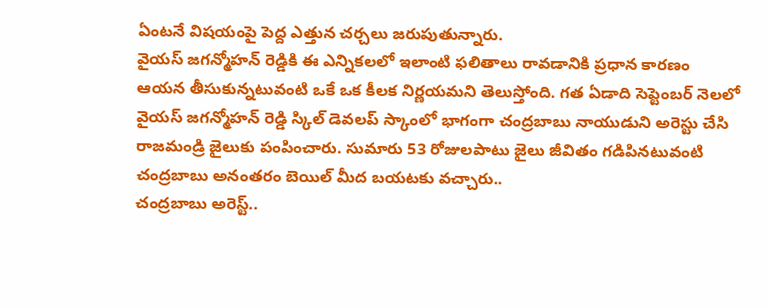ఏంటనే విషయంపై పెద్ద ఎత్తున చర్చలు జరుపుతున్నారు.
వైయస్ జగన్మోహన్ రెడ్డికి ఈ ఎన్నికలలో ఇలాంటి ఫలితాలు రావడానికి ప్రధాన కారణం ఆయన తీసుకున్నటువంటి ఒకే ఒక కీలక నిర్ణయమని తెలుస్తోంది. గత ఏడాది సెప్టెంబర్ నెలలో వైయస్ జగన్మోహన్ రెడ్డి స్కిల్ డెవలప్ స్కాంలో భాగంగా చంద్రబాబు నాయుడుని అరెస్టు చేసి రాజమండ్రి జైలుకు పంపించారు. సుమారు 53 రోజులపాటు జైలు జీవితం గడిపినటువంటి చంద్రబాబు అనంతరం బెయిల్ మీద బయటకు వచ్చారు..
చంద్రబాబు అరెస్ట్..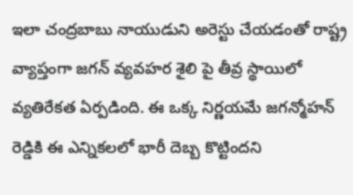ఇలా చంద్రబాబు నాయుడుని అరెస్టు చేయడంతో రాష్ట్ర వ్యాప్తంగా జగన్ వ్యవహర శైలి పై తీవ్ర స్థాయిలో వ్యతిరేకత ఏర్పడింది. ఈ ఒక్క నిర్ణయమే జగన్మోహన్ రెడ్డికి ఈ ఎన్నికలలో భారీ దెబ్బ కొట్టిందని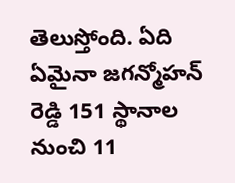తెలుస్తోంది. ఏది ఏమైనా జగన్మోహన్ రెడ్డి 151 స్థానాల నుంచి 11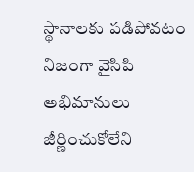స్థానాలకు పడిపోవటం నిజంగా వైసిపి అభిమానులు జీర్ణించుకోలేని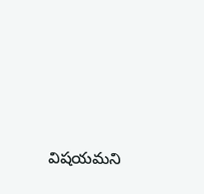విషయమని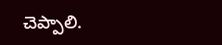చెప్పాలి.